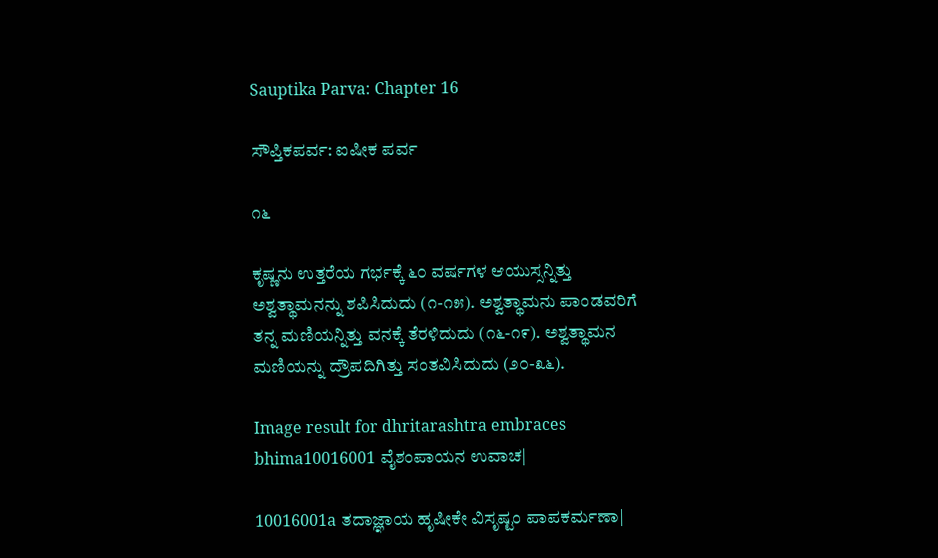Sauptika Parva: Chapter 16

ಸೌಪ್ತಿಕಪರ್ವ: ಐಷೀಕ ಪರ್ವ

೧೬

ಕೃಷ್ಣನು ಉತ್ತರೆಯ ಗರ್ಭಕ್ಕೆ ೬೦ ವರ್ಷಗಳ ಆಯುಸ್ಸನ್ನಿತ್ತು ಅಶ್ವತ್ಥಾಮನನ್ನು ಶಪಿಸಿದುದು (೧-೧೫). ಅಶ್ವತ್ಥಾಮನು ಪಾಂಡವರಿಗೆ ತನ್ನ ಮಣಿಯನ್ನಿತ್ತು ವನಕ್ಕೆ ತೆರಳಿದುದು (೧೬-೧೯). ಅಶ್ವತ್ಥಾಮನ ಮಣಿಯನ್ನು ದ್ರೌಪದಿಗಿತ್ತು ಸಂತವಿಸಿದುದು (೨೦-೩೬).

Image result for dhritarashtra embraces bhima10016001 ವೈಶಂಪಾಯನ ಉವಾಚ|

10016001a ತದಾಜ್ಞಾಯ ಹೃಷೀಕೇ ವಿಸೃಷ್ಟಂ ಪಾಪಕರ್ಮಣಾ|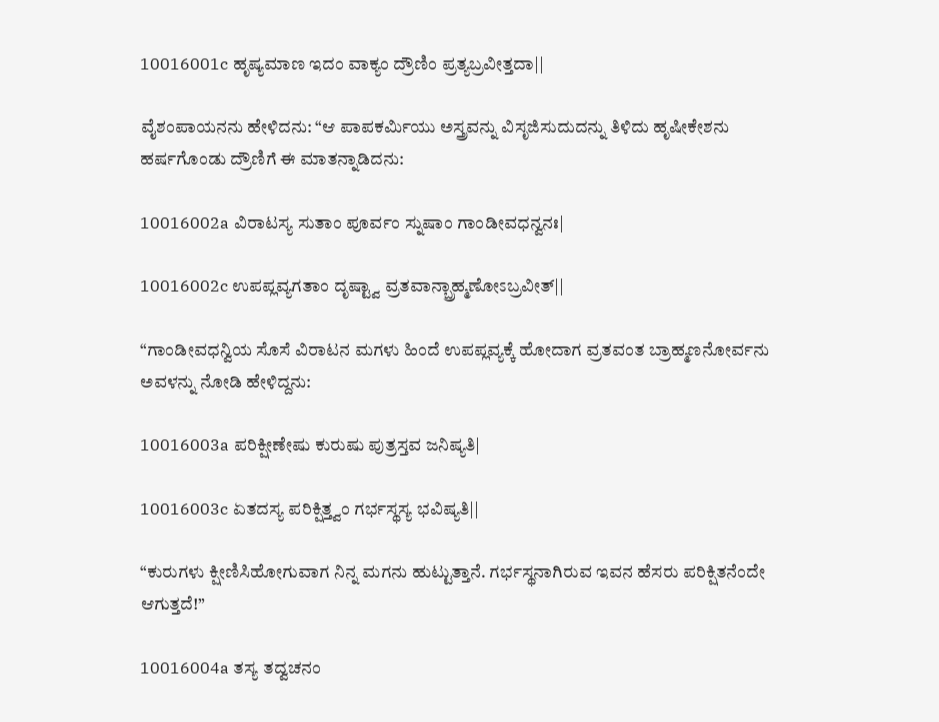10016001c ಹೃಷ್ಯಮಾಣ ಇದಂ ವಾಕ್ಯಂ ದ್ರೌಣಿಂ ಪ್ರತ್ಯಬ್ರವೀತ್ತದಾ||

ವೈಶಂಪಾಯನನು ಹೇಳಿದನು: “ಆ ಪಾಪಕರ್ಮಿಯು ಅಸ್ತ್ರವನ್ನು ವಿಸೃಜಿಸುದುದನ್ನು ತಿಳಿದು ಹೃಷೀಕೇಶನು ಹರ್ಷಗೊಂಡು ದ್ರೌಣಿಗೆ ಈ ಮಾತನ್ನಾಡಿದನು:

10016002a ವಿರಾಟಸ್ಯ ಸುತಾಂ ಪೂರ್ವಂ ಸ್ನುಷಾಂ ಗಾಂಡೀವಧನ್ವನಃ|

10016002c ಉಪಪ್ಲವ್ಯಗತಾಂ ದೃಷ್ಟ್ವಾ ವ್ರತವಾನ್ಬ್ರಾಹ್ಮಣೋಽಬ್ರವೀತ್||

“ಗಾಂಡೀವಧನ್ವಿಯ ಸೊಸೆ ವಿರಾಟನ ಮಗಳು ಹಿಂದೆ ಉಪಪ್ಲವ್ಯಕ್ಕೆ ಹೋದಾಗ ವ್ರತವಂತ ಬ್ರಾಹ್ಮಣನೋರ್ವನು ಅವಳನ್ನು ನೋಡಿ ಹೇಳಿದ್ದನು:

10016003a ಪರಿಕ್ಷೀಣೇಷು ಕುರುಷು ಪುತ್ರಸ್ತವ ಜನಿಷ್ಯತಿ|

10016003c ಏತದಸ್ಯ ಪರಿಕ್ಷಿತ್ತ್ವಂ ಗರ್ಭಸ್ಥಸ್ಯ ಭವಿಷ್ಯತಿ||

“ಕುರುಗಳು ಕ್ಷೀಣಿಸಿಹೋಗುವಾಗ ನಿನ್ನ ಮಗನು ಹುಟ್ಟುತ್ತಾನೆ. ಗರ್ಭಸ್ಥನಾಗಿರುವ ಇವನ ಹೆಸರು ಪರಿಕ್ಷಿತನೆಂದೇ ಆಗುತ್ತದೆ!”

10016004a ತಸ್ಯ ತದ್ವಚನಂ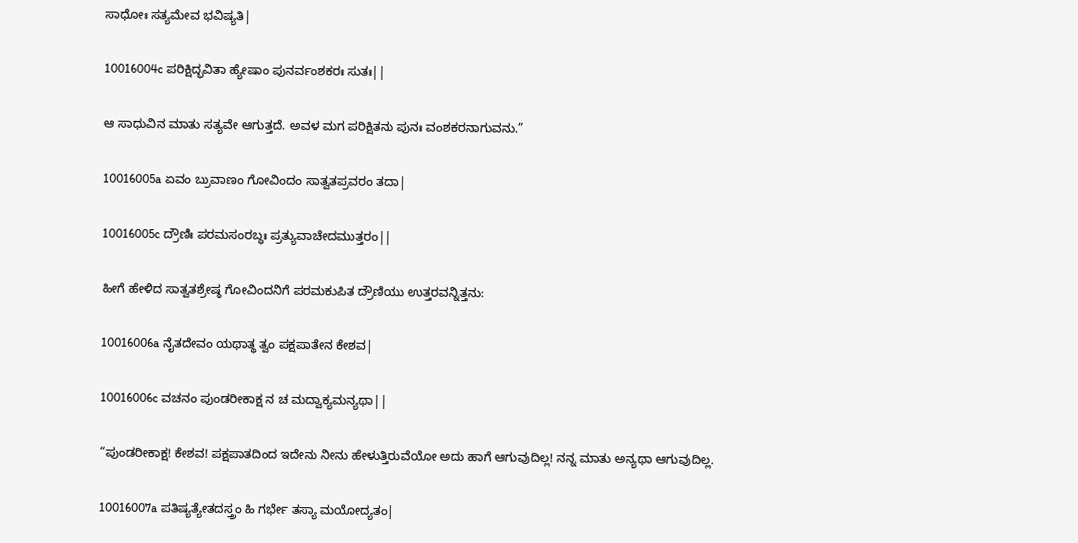ಸಾಧೋಃ ಸತ್ಯಮೇವ ಭವಿಷ್ಯತಿ|

10016004c ಪರಿಕ್ಷಿದ್ಭವಿತಾ ಹ್ಯೇಷಾಂ ಪುನರ್ವಂಶಕರಃ ಸುತಃ||

ಆ ಸಾಧುವಿನ ಮಾತು ಸತ್ಯವೇ ಆಗುತ್ತದೆ. ಅವಳ ಮಗ ಪರಿಕ್ಷಿತನು ಪುನಃ ವಂಶಕರನಾಗುವನು.”

10016005a ಏವಂ ಬ್ರುವಾಣಂ ಗೋವಿಂದಂ ಸಾತ್ವತಪ್ರವರಂ ತದಾ|

10016005c ದ್ರೌಣಿಃ ಪರಮಸಂರಬ್ಧಃ ಪ್ರತ್ಯುವಾಚೇದಮುತ್ತರಂ||

ಹೀಗೆ ಹೇಳಿದ ಸಾತ್ವತಶ್ರೇಷ್ಠ ಗೋವಿಂದನಿಗೆ ಪರಮಕುಪಿತ ದ್ರೌಣಿಯು ಉತ್ತರವನ್ನಿತ್ತನು:

10016006a ನೈತದೇವಂ ಯಥಾತ್ಥ ತ್ವಂ ಪಕ್ಷಪಾತೇನ ಕೇಶವ|

10016006c ವಚನಂ ಪುಂಡರೀಕಾಕ್ಷ ನ ಚ ಮದ್ವಾಕ್ಯಮನ್ಯಥಾ||

“ಪುಂಡರೀಕಾಕ್ಷ! ಕೇಶವ! ಪಕ್ಷಪಾತದಿಂದ ಇದೇನು ನೀನು ಹೇಳುತ್ತಿರುವೆಯೋ ಅದು ಹಾಗೆ ಆಗುವುದಿಲ್ಲ! ನನ್ನ ಮಾತು ಅನ್ಯಥಾ ಆಗುವುದಿಲ್ಲ.

10016007a ಪತಿಷ್ಯತ್ಯೇತದಸ್ತ್ರಂ ಹಿ ಗರ್ಭೇ ತಸ್ಯಾ ಮಯೋದ್ಯತಂ|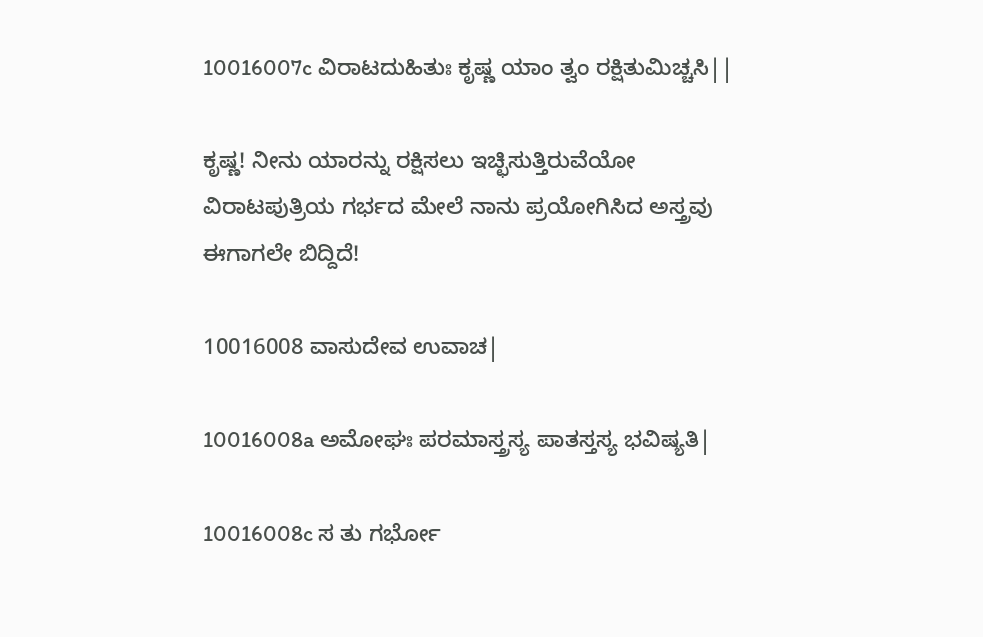10016007c ವಿರಾಟದುಹಿತುಃ ಕೃಷ್ಣ ಯಾಂ ತ್ವಂ ರಕ್ಷಿತುಮಿಚ್ಚಸಿ||

ಕೃಷ್ಣ! ನೀನು ಯಾರನ್ನು ರಕ್ಷಿಸಲು ಇಚ್ಛಿಸುತ್ತಿರುವೆಯೋ ವಿರಾಟಪುತ್ರಿಯ ಗರ್ಭದ ಮೇಲೆ ನಾನು ಪ್ರಯೋಗಿಸಿದ ಅಸ್ತ್ರವು ಈಗಾಗಲೇ ಬಿದ್ದಿದೆ!

10016008 ವಾಸುದೇವ ಉವಾಚ|

10016008a ಅಮೋಘಃ ಪರಮಾಸ್ತ್ರಸ್ಯ ಪಾತಸ್ತಸ್ಯ ಭವಿಷ್ಯತಿ|

10016008c ಸ ತು ಗರ್ಭೋ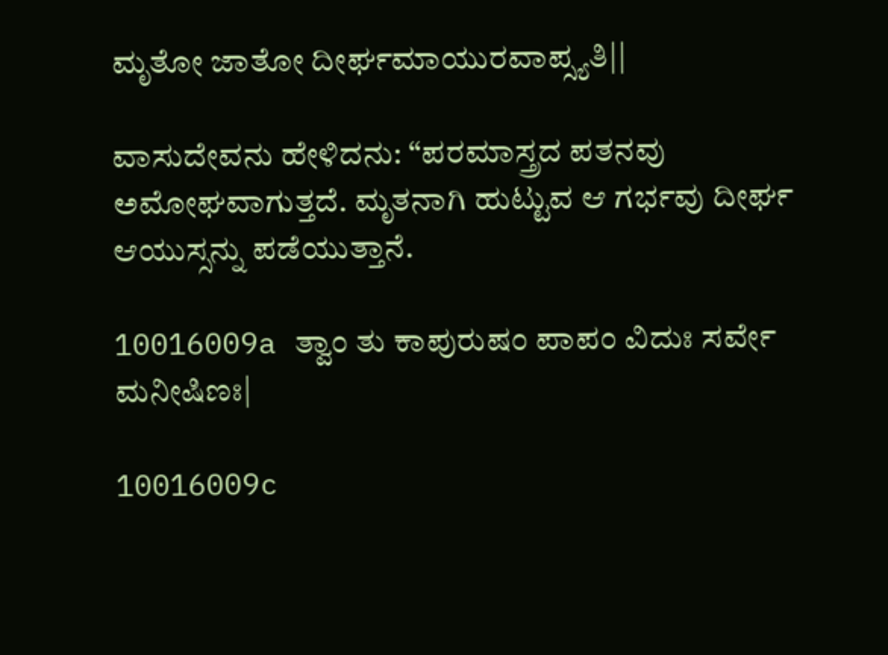ಮೃತೋ ಜಾತೋ ದೀರ್ಘಮಾಯುರವಾಪ್ಸ್ಯತಿ||

ವಾಸುದೇವನು ಹೇಳಿದನು: “ಪರಮಾಸ್ತ್ರದ ಪತನವು ಅಮೋಘವಾಗುತ್ತದೆ. ಮೃತನಾಗಿ ಹುಟ್ಟುವ ಆ ಗರ್ಭವು ದೀರ್ಘ ಆಯುಸ್ಸನ್ನು ಪಡೆಯುತ್ತಾನೆ.

10016009a ತ್ವಾಂ ತು ಕಾಪುರುಷಂ ಪಾಪಂ ವಿದುಃ ಸರ್ವೇ ಮನೀಷಿಣಃ|

10016009c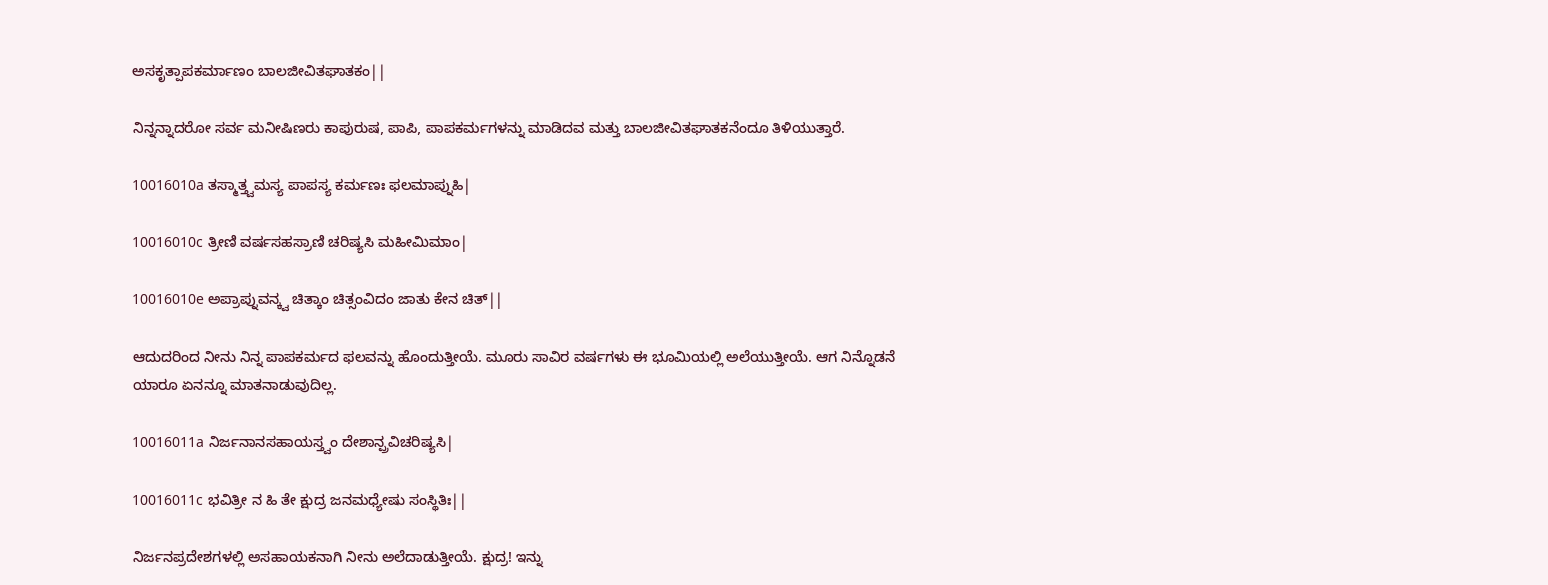ಅಸಕೃತ್ಪಾಪಕರ್ಮಾಣಂ ಬಾಲಜೀವಿತಘಾತಕಂ||

ನಿನ್ನನ್ನಾದರೋ ಸರ್ವ ಮನೀಷಿಣರು ಕಾಪುರುಷ, ಪಾಪಿ, ಪಾಪಕರ್ಮಗಳನ್ನು ಮಾಡಿದವ ಮತ್ತು ಬಾಲಜೀವಿತಘಾತಕನೆಂದೂ ತಿಳಿಯುತ್ತಾರೆ.

10016010a ತಸ್ಮಾತ್ತ್ವಮಸ್ಯ ಪಾಪಸ್ಯ ಕರ್ಮಣಃ ಫಲಮಾಪ್ನುಹಿ|

10016010c ತ್ರೀಣಿ ವರ್ಷಸಹಸ್ರಾಣಿ ಚರಿಷ್ಯಸಿ ಮಹೀಮಿಮಾಂ|

10016010e ಅಪ್ರಾಪ್ನುವನ್ಕ್ವ ಚಿತ್ಕಾಂ ಚಿತ್ಸಂವಿದಂ ಜಾತು ಕೇನ ಚಿತ್||

ಆದುದರಿಂದ ನೀನು ನಿನ್ನ ಪಾಪಕರ್ಮದ ಫಲವನ್ನು ಹೊಂದುತ್ತೀಯೆ. ಮೂರು ಸಾವಿರ ವರ್ಷಗಳು ಈ ಭೂಮಿಯಲ್ಲಿ ಅಲೆಯುತ್ತೀಯೆ. ಆಗ ನಿನ್ನೊಡನೆ ಯಾರೂ ಏನನ್ನೂ ಮಾತನಾಡುವುದಿಲ್ಲ.

10016011a ನಿರ್ಜನಾನಸಹಾಯಸ್ತ್ವಂ ದೇಶಾನ್ಪ್ರವಿಚರಿಷ್ಯಸಿ|

10016011c ಭವಿತ್ರೀ ನ ಹಿ ತೇ ಕ್ಷುದ್ರ ಜನಮಧ್ಯೇಷು ಸಂಸ್ಥಿತಿಃ||

ನಿರ್ಜನಪ್ರದೇಶಗಳಲ್ಲಿ ಅಸಹಾಯಕನಾಗಿ ನೀನು ಅಲೆದಾಡುತ್ತೀಯೆ. ಕ್ಷುದ್ರ! ಇನ್ನು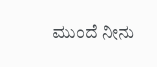ಮುಂದೆ ನೀನು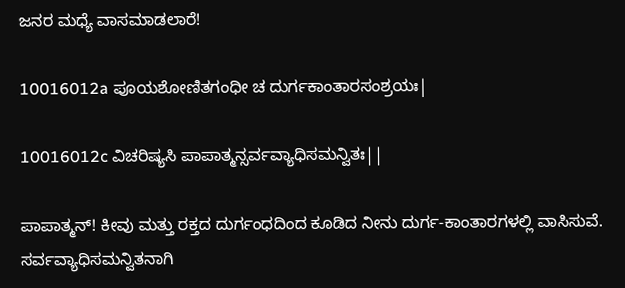ಜನರ ಮಧ್ಯೆ ವಾಸಮಾಡಲಾರೆ!

10016012a ಪೂಯಶೋಣಿತಗಂಧೀ ಚ ದುರ್ಗಕಾಂತಾರಸಂಶ್ರಯಃ|

10016012c ವಿಚರಿಷ್ಯಸಿ ಪಾಪಾತ್ಮನ್ಸರ್ವವ್ಯಾಧಿಸಮನ್ವಿತಃ||

ಪಾಪಾತ್ಮನ್! ಕೀವು ಮತ್ತು ರಕ್ತದ ದುರ್ಗಂಧದಿಂದ ಕೂಡಿದ ನೀನು ದುರ್ಗ-ಕಾಂತಾರಗಳಲ್ಲಿ ವಾಸಿಸುವೆ. ಸರ್ವವ್ಯಾಧಿಸಮನ್ವಿತನಾಗಿ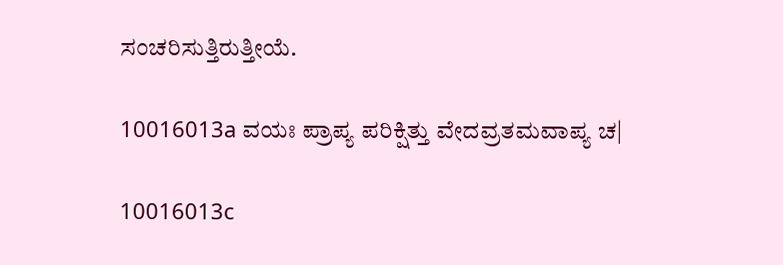ಸಂಚರಿಸುತ್ತಿರುತ್ತೀಯೆ.

10016013a ವಯಃ ಪ್ರಾಪ್ಯ ಪರಿಕ್ಷಿತ್ತು ವೇದವ್ರತಮವಾಪ್ಯ ಚ|

10016013c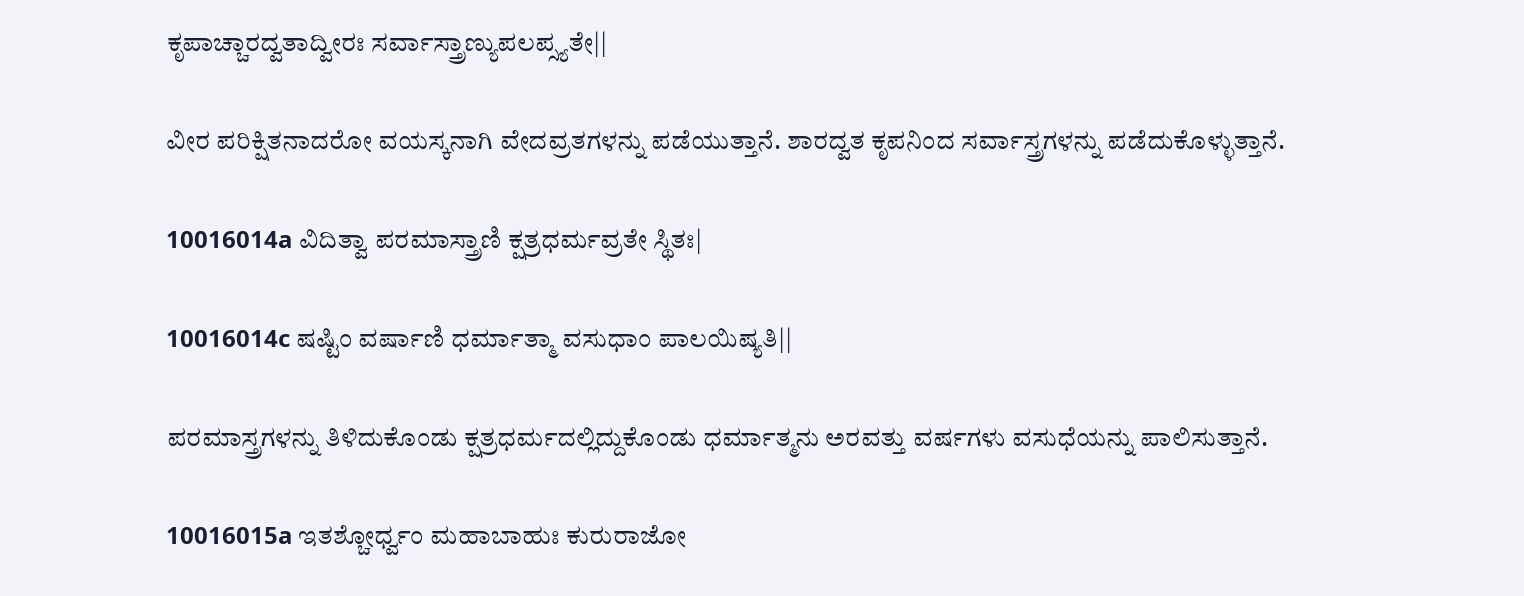ಕೃಪಾಚ್ಚಾರದ್ವತಾದ್ವೀರಃ ಸರ್ವಾಸ್ತ್ರಾಣ್ಯುಪಲಪ್ಸ್ಯತೇ||

ವೀರ ಪರಿಕ್ಷಿತನಾದರೋ ವಯಸ್ಕನಾಗಿ ವೇದವ್ರತಗಳನ್ನು ಪಡೆಯುತ್ತಾನೆ. ಶಾರದ್ವತ ಕೃಪನಿಂದ ಸರ್ವಾಸ್ತ್ರಗಳನ್ನು ಪಡೆದುಕೊಳ್ಳುತ್ತಾನೆ.

10016014a ವಿದಿತ್ವಾ ಪರಮಾಸ್ತ್ರಾಣಿ ಕ್ಷತ್ರಧರ್ಮವ್ರತೇ ಸ್ಥಿತಃ|

10016014c ಷಷ್ಟಿಂ ವರ್ಷಾಣಿ ಧರ್ಮಾತ್ಮಾ ವಸುಧಾಂ ಪಾಲಯಿಷ್ಯತಿ||

ಪರಮಾಸ್ತ್ರಗಳನ್ನು ತಿಳಿದುಕೊಂಡು ಕ್ಷತ್ರಧರ್ಮದಲ್ಲಿದ್ದುಕೊಂಡು ಧರ್ಮಾತ್ಮನು ಅರವತ್ತು ವರ್ಷಗಳು ವಸುಧೆಯನ್ನು ಪಾಲಿಸುತ್ತಾನೆ.

10016015a ಇತಶ್ಚೋರ್ಧ್ವಂ ಮಹಾಬಾಹುಃ ಕುರುರಾಜೋ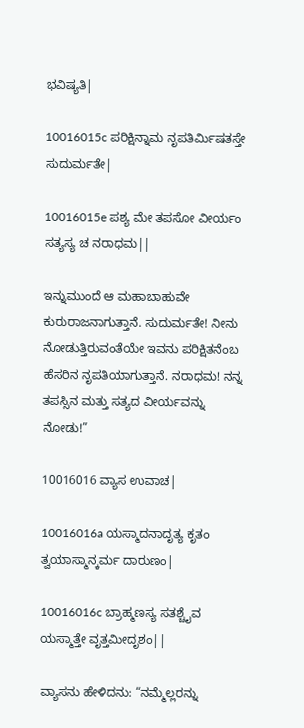ಭವಿಷ್ಯತಿ|

10016015c ಪರಿಕ್ಷಿನ್ನಾಮ ನೃಪತಿರ್ಮಿಷತಸ್ತೇ ಸುದುರ್ಮತೇ|

10016015e ಪಶ್ಯ ಮೇ ತಪಸೋ ವೀರ್ಯಂ ಸತ್ಯಸ್ಯ ಚ ನರಾಧಮ||

ಇನ್ನುಮುಂದೆ ಆ ಮಹಾಬಾಹುವೇ ಕುರುರಾಜನಾಗುತ್ತಾನೆ. ಸುದುರ್ಮತೇ! ನೀನು ನೋಡುತ್ತಿರುವಂತೆಯೇ ಇವನು ಪರಿಕ್ಷಿತನೆಂಬ ಹೆಸರಿನ ನೃಪತಿಯಾಗುತ್ತಾನೆ. ನರಾಧಮ! ನನ್ನ ತಪಸ್ಸಿನ ಮತ್ತು ಸತ್ಯದ ವೀರ್ಯವನ್ನು ನೋಡು!”

10016016 ವ್ಯಾಸ ಉವಾಚ|

10016016a ಯಸ್ಮಾದನಾದೃತ್ಯ ಕೃತಂ ತ್ವಯಾಸ್ಮಾನ್ಕರ್ಮ ದಾರುಣಂ|

10016016c ಬ್ರಾಹ್ಮಣಸ್ಯ ಸತಶ್ಚೈವ ಯಸ್ಮಾತ್ತೇ ವೃತ್ತಮೀದೃಶಂ||

ವ್ಯಾಸನು ಹೇಳಿದನು: “ನಮ್ಮೆಲ್ಲರನ್ನು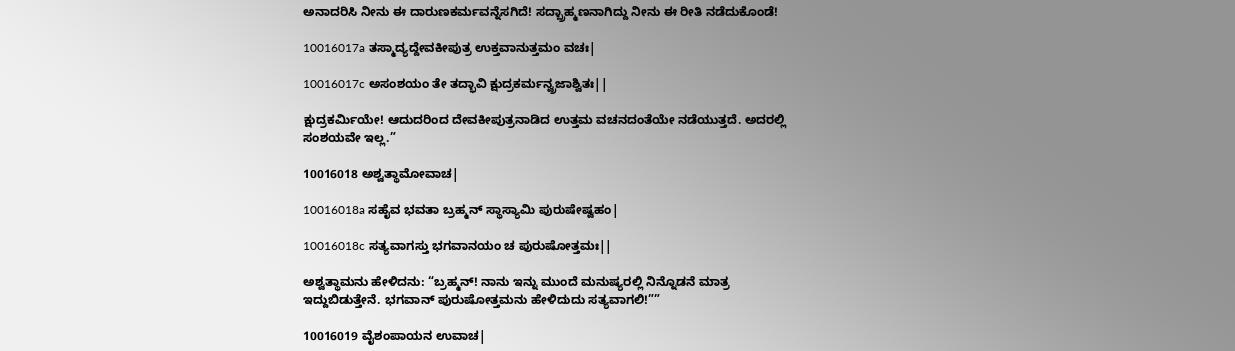ಅನಾದರಿಸಿ ನೀನು ಈ ದಾರುಣಕರ್ಮವನ್ನೆಸಗಿದೆ! ಸದ್ಬ್ರಾಹ್ಮಣನಾಗಿದ್ದು ನೀನು ಈ ರೀತಿ ನಡೆದುಕೊಂಡೆ!

10016017a ತಸ್ಮಾದ್ಯದ್ದೇವಕೀಪುತ್ರ ಉಕ್ತವಾನುತ್ತಮಂ ವಚಃ|

10016017c ಅಸಂಶಯಂ ತೇ ತದ್ಭಾವಿ ಕ್ಷುದ್ರಕರ್ಮನ್ವ್ರಜಾಶ್ವಿತಃ||

ಕ್ಷುದ್ರಕರ್ಮಿಯೇ! ಆದುದರಿಂದ ದೇವಕೀಪುತ್ರನಾಡಿದ ಉತ್ತಮ ವಚನದಂತೆಯೇ ನಡೆಯುತ್ತದೆ. ಅದರಲ್ಲಿ ಸಂಶಯವೇ ಇಲ್ಲ.”

10016018 ಅಶ್ವತ್ಥಾಮೋವಾಚ|

10016018a ಸಹೈವ ಭವತಾ ಬ್ರಹ್ಮನ್ ಸ್ಥಾಸ್ಯಾಮಿ ಪುರುಷೇಷ್ವಹಂ|

10016018c ಸತ್ಯವಾಗಸ್ತು ಭಗವಾನಯಂ ಚ ಪುರುಷೋತ್ತಮಃ||

ಅಶ್ವತ್ಥಾಮನು ಹೇಳಿದನು: “ಬ್ರಹ್ಮನ್! ನಾನು ಇನ್ನು ಮುಂದೆ ಮನುಷ್ಯರಲ್ಲಿ ನಿನ್ನೊಡನೆ ಮಾತ್ರ ಇದ್ದುಬಿಡುತ್ತೇನೆ. ಭಗವಾನ್ ಪುರುಷೋತ್ತಮನು ಹೇಳಿದುದು ಸತ್ಯವಾಗಲಿ!””

10016019 ವೈಶಂಪಾಯನ ಉವಾಚ|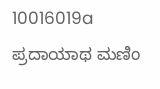10016019a ಪ್ರದಾಯಾಥ ಮಣಿಂ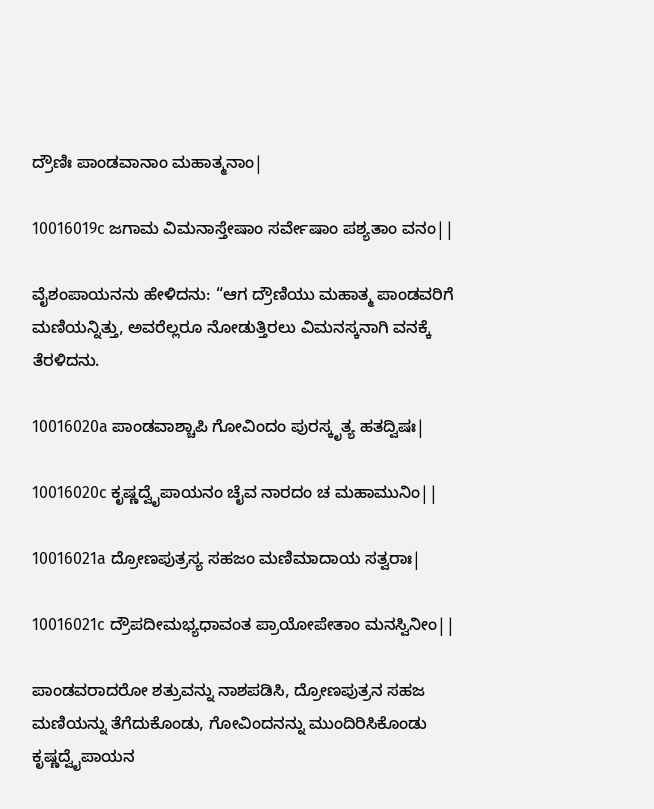ದ್ರೌಣಿಃ ಪಾಂಡವಾನಾಂ ಮಹಾತ್ಮನಾಂ|

10016019c ಜಗಾಮ ವಿಮನಾಸ್ತೇಷಾಂ ಸರ್ವೇಷಾಂ ಪಶ್ಯತಾಂ ವನಂ||

ವೈಶಂಪಾಯನನು ಹೇಳಿದನು: “ಆಗ ದ್ರೌಣಿಯು ಮಹಾತ್ಮ ಪಾಂಡವರಿಗೆ ಮಣಿಯನ್ನಿತ್ತು, ಅವರೆಲ್ಲರೂ ನೋಡುತ್ತಿರಲು ವಿಮನಸ್ಕನಾಗಿ ವನಕ್ಕೆ ತೆರಳಿದನು.

10016020a ಪಾಂಡವಾಶ್ಚಾಪಿ ಗೋವಿಂದಂ ಪುರಸ್ಕೃತ್ಯ ಹತದ್ವಿಷಃ|

10016020c ಕೃಷ್ಣದ್ವೈಪಾಯನಂ ಚೈವ ನಾರದಂ ಚ ಮಹಾಮುನಿಂ||

10016021a ದ್ರೋಣಪುತ್ರಸ್ಯ ಸಹಜಂ ಮಣಿಮಾದಾಯ ಸತ್ವರಾಃ|

10016021c ದ್ರೌಪದೀಮಭ್ಯಧಾವಂತ ಪ್ರಾಯೋಪೇತಾಂ ಮನಸ್ವಿನೀಂ||

ಪಾಂಡವರಾದರೋ ಶತ್ರುವನ್ನು ನಾಶಪಡಿಸಿ, ದ್ರೋಣಪುತ್ರನ ಸಹಜ ಮಣಿಯನ್ನು ತೆಗೆದುಕೊಂಡು, ಗೋವಿಂದನನ್ನು ಮುಂದಿರಿಸಿಕೊಂಡು ಕೃಷ್ಣದ್ವೈಪಾಯನ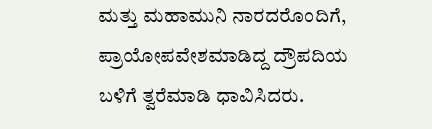ಮತ್ತು ಮಹಾಮುನಿ ನಾರದರೊಂದಿಗೆ, ಪ್ರಾಯೋಪವೇಶಮಾಡಿದ್ದ ದ್ರೌಪದಿಯ ಬಳಿಗೆ ತ್ವರೆಮಾಡಿ ಧಾವಿಸಿದರು.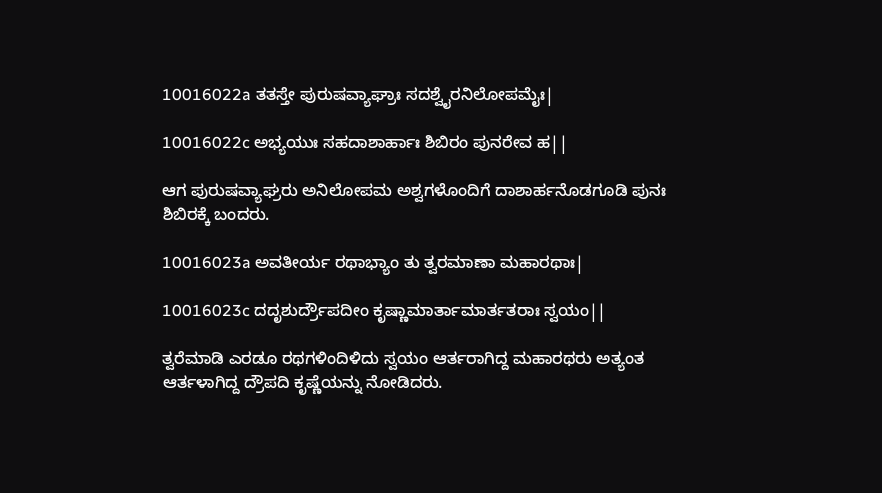10016022a ತತಸ್ತೇ ಪುರುಷವ್ಯಾಘ್ರಾಃ ಸದಶ್ವೈರನಿಲೋಪಮೈಃ|

10016022c ಅಭ್ಯಯುಃ ಸಹದಾಶಾರ್ಹಾಃ ಶಿಬಿರಂ ಪುನರೇವ ಹ||

ಆಗ ಪುರುಷವ್ಯಾಘ್ರರು ಅನಿಲೋಪಮ ಅಶ್ವಗಳೊಂದಿಗೆ ದಾಶಾರ್ಹನೊಡಗೂಡಿ ಪುನಃ ಶಿಬಿರಕ್ಕೆ ಬಂದರು.

10016023a ಅವತೀರ್ಯ ರಥಾಭ್ಯಾಂ ತು ತ್ವರಮಾಣಾ ಮಹಾರಥಾಃ|

10016023c ದದೃಶುರ್ದ್ರೌಪದೀಂ ಕೃಷ್ಣಾಮಾರ್ತಾಮಾರ್ತತರಾಃ ಸ್ವಯಂ||

ತ್ವರೆಮಾಡಿ ಎರಡೂ ರಥಗಳಿಂದಿಳಿದು ಸ್ವಯಂ ಆರ್ತರಾಗಿದ್ದ ಮಹಾರಥರು ಅತ್ಯಂತ ಆರ್ತಳಾಗಿದ್ದ ದ್ರೌಪದಿ ಕೃಷ್ಣೆಯನ್ನು ನೋಡಿದರು.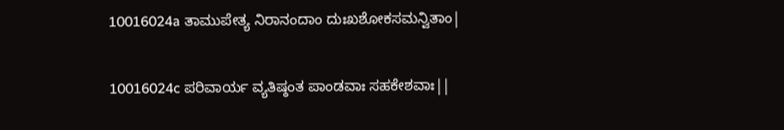10016024a ತಾಮುಪೇತ್ಯ ನಿರಾನಂದಾಂ ದುಃಖಶೋಕಸಮನ್ವಿತಾಂ|

10016024c ಪರಿವಾರ್ಯ ವ್ಯತಿಷ್ಠಂತ ಪಾಂಡವಾಃ ಸಹಕೇಶವಾಃ||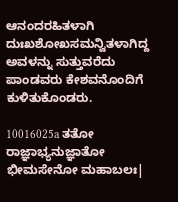ಆನಂದರಹಿತಳಾಗಿ ದುಃಖಶೋಖಸಮನ್ವಿತಳಾಗಿದ್ದ ಅವಳನ್ನು ಸುತ್ತುವರೆದು ಪಾಂಡವರು ಕೇಶವನೊಂದಿಗೆ ಕುಳಿತುಕೊಂಡರು.

10016025a ತತೋ ರಾಜ್ಞಾಭ್ಯನುಜ್ಞಾತೋ ಭೀಮಸೇನೋ ಮಹಾಬಲಃ|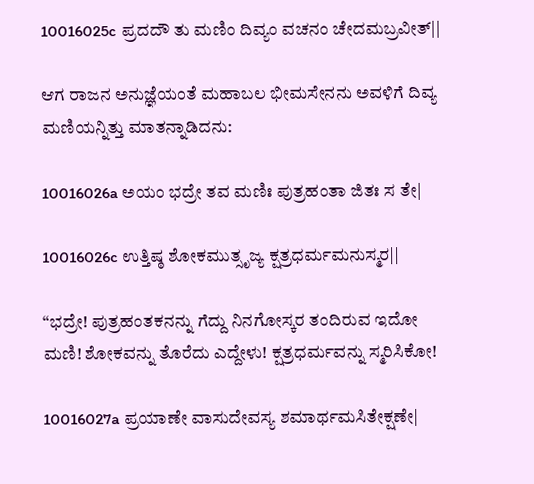10016025c ಪ್ರದದೌ ತು ಮಣಿಂ ದಿವ್ಯಂ ವಚನಂ ಚೇದಮಬ್ರವೀತ್||

ಆಗ ರಾಜನ ಅನುಜ್ಞೆಯಂತೆ ಮಹಾಬಲ ಭೀಮಸೇನನು ಅವಳಿಗೆ ದಿವ್ಯ ಮಣಿಯನ್ನಿತ್ತು ಮಾತನ್ನಾಡಿದನು:

10016026a ಅಯಂ ಭದ್ರೇ ತವ ಮಣಿಃ ಪುತ್ರಹಂತಾ ಜಿತಃ ಸ ತೇ|

10016026c ಉತ್ತಿಷ್ಠ ಶೋಕಮುತ್ಸೃಜ್ಯ ಕ್ಷತ್ರಧರ್ಮಮನುಸ್ಮರ||

“ಭದ್ರೇ! ಪುತ್ರಹಂತಕನನ್ನು ಗೆದ್ದು ನಿನಗೋಸ್ಕರ ತಂದಿರುವ ಇದೋ ಮಣಿ! ಶೋಕವನ್ನು ತೊರೆದು ಎದ್ದೇಳು! ಕ್ಷತ್ರಧರ್ಮವನ್ನು ಸ್ಮರಿಸಿಕೋ!

10016027a ಪ್ರಯಾಣೇ ವಾಸುದೇವಸ್ಯ ಶಮಾರ್ಥಮಸಿತೇಕ್ಷಣೇ|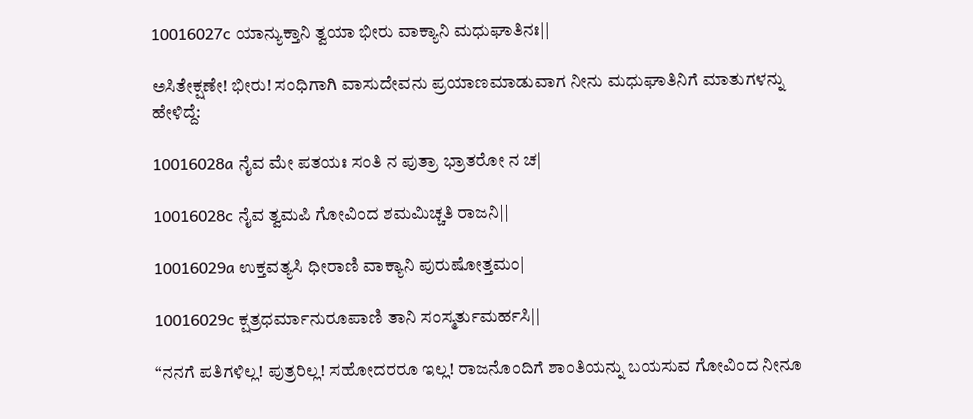10016027c ಯಾನ್ಯುಕ್ತಾನಿ ತ್ವಯಾ ಭೀರು ವಾಕ್ಯಾನಿ ಮಧುಘಾತಿನಃ||

ಅಸಿತೇಕ್ಷಣೇ! ಭೀರು! ಸಂಧಿಗಾಗಿ ವಾಸುದೇವನು ಪ್ರಯಾಣಮಾಡುವಾಗ ನೀನು ಮಧುಘಾತಿನಿಗೆ ಮಾತುಗಳನ್ನು ಹೇಳಿದ್ದೆ:

10016028a ನೈವ ಮೇ ಪತಯಃ ಸಂತಿ ನ ಪುತ್ರಾ ಭ್ರಾತರೋ ನ ಚ|

10016028c ನೈವ ತ್ವಮಪಿ ಗೋವಿಂದ ಶಮಮಿಚ್ಚತಿ ರಾಜನಿ||

10016029a ಉಕ್ತವತ್ಯಸಿ ಧೀರಾಣಿ ವಾಕ್ಯಾನಿ ಪುರುಷೋತ್ತಮಂ|

10016029c ಕ್ಷತ್ರಧರ್ಮಾನುರೂಪಾಣಿ ತಾನಿ ಸಂಸ್ಮರ್ತುಮರ್ಹಸಿ||

“ನನಗೆ ಪತಿಗಳಿಲ್ಲ! ಪುತ್ರರಿಲ್ಲ! ಸಹೋದರರೂ ಇಲ್ಲ! ರಾಜನೊಂದಿಗೆ ಶಾಂತಿಯನ್ನು ಬಯಸುವ ಗೋವಿಂದ ನೀನೂ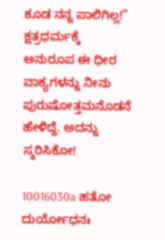ಕೂಡ ನನ್ನ ಪಾಲಿಗಿಲ್ಲ!” ಕ್ಷತ್ರಧರ್ಮಕ್ಕೆ ಅನುರೂಪ ಈ ಧೀರ ವಾಕ್ಯಗಳನ್ನು ನೀನು ಪುರುಷೋತ್ತಮನೊಡನೆ ಹೇಳಿದ್ದೆ. ಅದನ್ನು ಸ್ಮರಿಸಿಕೋ!

10016030a ಹತೋ ದುರ್ಯೋಧನಃ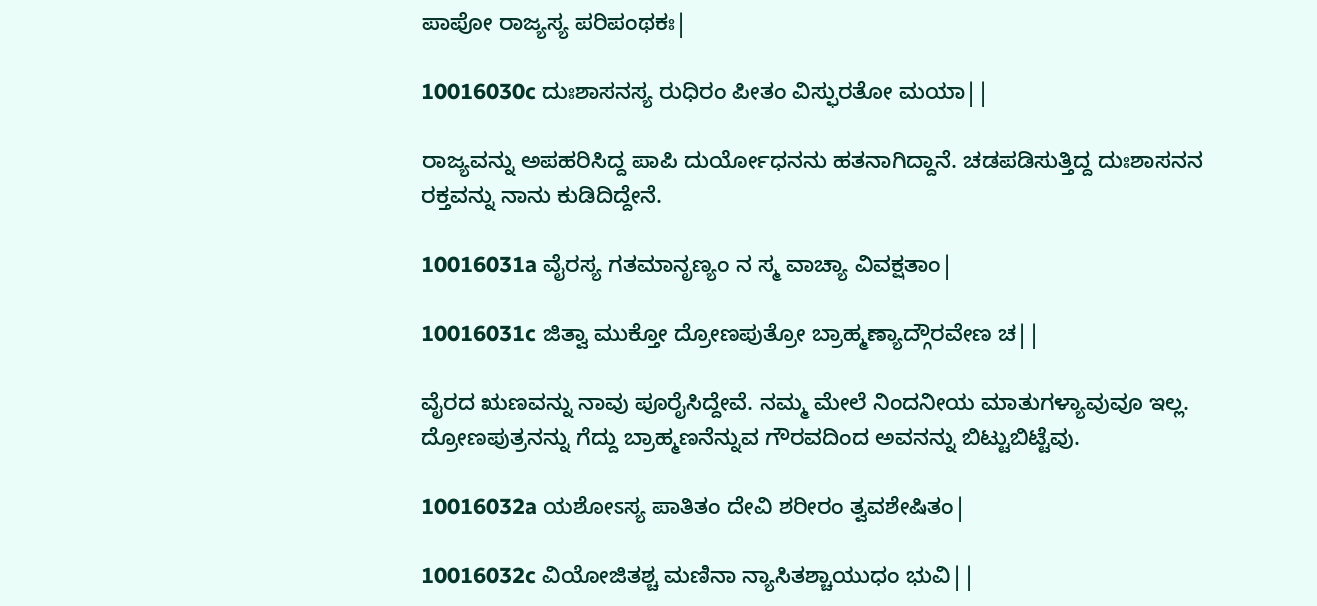ಪಾಪೋ ರಾಜ್ಯಸ್ಯ ಪರಿಪಂಥಕಃ|

10016030c ದುಃಶಾಸನಸ್ಯ ರುಧಿರಂ ಪೀತಂ ವಿಸ್ಫುರತೋ ಮಯಾ||

ರಾಜ್ಯವನ್ನು ಅಪಹರಿಸಿದ್ದ ಪಾಪಿ ದುರ್ಯೋಧನನು ಹತನಾಗಿದ್ದಾನೆ. ಚಡಪಡಿಸುತ್ತಿದ್ದ ದುಃಶಾಸನನ ರಕ್ತವನ್ನು ನಾನು ಕುಡಿದಿದ್ದೇನೆ.

10016031a ವೈರಸ್ಯ ಗತಮಾನೃಣ್ಯಂ ನ ಸ್ಮ ವಾಚ್ಯಾ ವಿವಕ್ಷತಾಂ|

10016031c ಜಿತ್ವಾ ಮುಕ್ತೋ ದ್ರೋಣಪುತ್ರೋ ಬ್ರಾಹ್ಮಣ್ಯಾದ್ಗೌರವೇಣ ಚ||

ವೈರದ ಋಣವನ್ನು ನಾವು ಪೂರೈಸಿದ್ದೇವೆ. ನಮ್ಮ ಮೇಲೆ ನಿಂದನೀಯ ಮಾತುಗಳ್ಯಾವುವೂ ಇಲ್ಲ. ದ್ರೋಣಪುತ್ರನನ್ನು ಗೆದ್ದು ಬ್ರಾಹ್ಮಣನೆನ್ನುವ ಗೌರವದಿಂದ ಅವನನ್ನು ಬಿಟ್ಟುಬಿಟ್ಟೆವು.

10016032a ಯಶೋಽಸ್ಯ ಪಾತಿತಂ ದೇವಿ ಶರೀರಂ ತ್ವವಶೇಷಿತಂ|

10016032c ವಿಯೋಜಿತಶ್ಚ ಮಣಿನಾ ನ್ಯಾಸಿತಶ್ಚಾಯುಧಂ ಭುವಿ||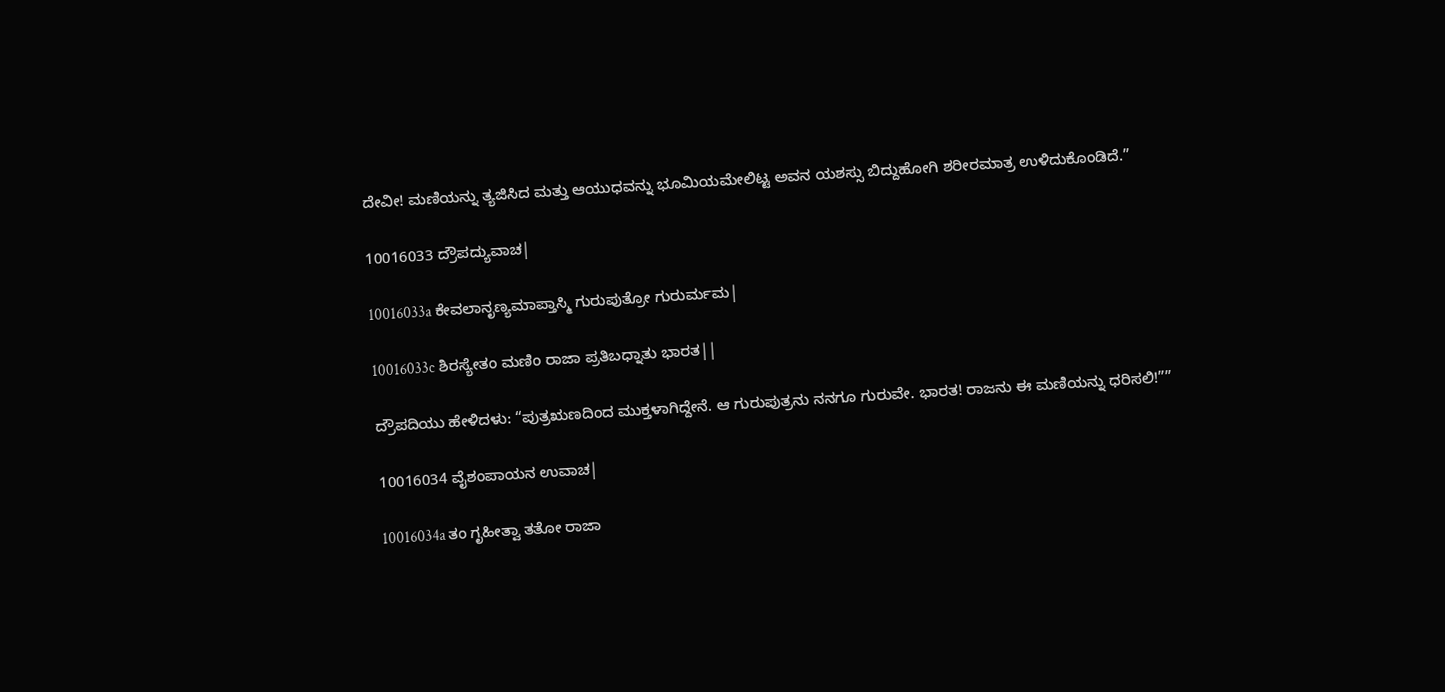ದೇವೀ! ಮಣಿಯನ್ನು ತ್ಯಜಿಸಿದ ಮತ್ತು ಆಯುಧವನ್ನು ಭೂಮಿಯಮೇಲಿಟ್ಟ ಅವನ ಯಶಸ್ಸು ಬಿದ್ದುಹೋಗಿ ಶರೀರಮಾತ್ರ ಉಳಿದುಕೊಂಡಿದೆ.”

10016033 ದ್ರೌಪದ್ಯುವಾಚ|

10016033a ಕೇವಲಾನೃಣ್ಯಮಾಪ್ತಾಸ್ಮಿ ಗುರುಪುತ್ರೋ ಗುರುರ್ಮಮ|

10016033c ಶಿರಸ್ಯೇತಂ ಮಣಿಂ ರಾಜಾ ಪ್ರತಿಬಧ್ನಾತು ಭಾರತ||

ದ್ರೌಪದಿಯು ಹೇಳಿದಳು: “ಪುತ್ರ‌ಋಣದಿಂದ ಮುಕ್ತಳಾಗಿದ್ದೇನೆ. ಆ ಗುರುಪುತ್ರನು ನನಗೂ ಗುರುವೇ. ಭಾರತ! ರಾಜನು ಈ ಮಣಿಯನ್ನು ಧರಿಸಲಿ!””

10016034 ವೈಶಂಪಾಯನ ಉವಾಚ|

10016034a ತಂ ಗೃಹೀತ್ವಾ ತತೋ ರಾಜಾ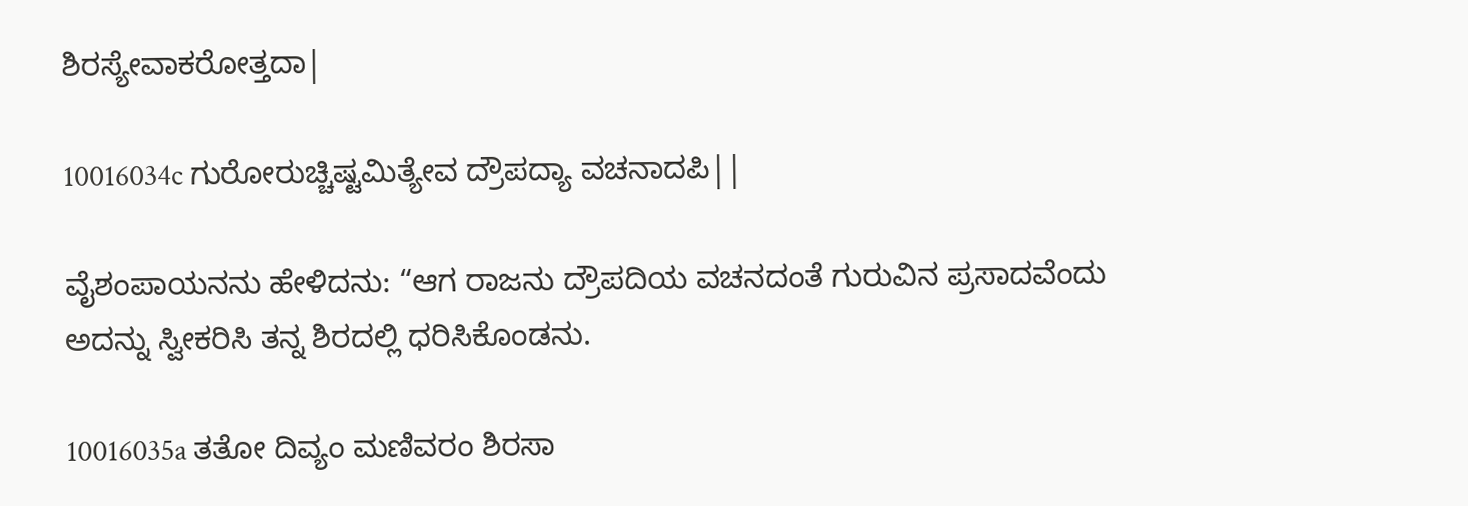ಶಿರಸ್ಯೇವಾಕರೋತ್ತದಾ|

10016034c ಗುರೋರುಚ್ಚಿಷ್ಟಮಿತ್ಯೇವ ದ್ರೌಪದ್ಯಾ ವಚನಾದಪಿ||

ವೈಶಂಪಾಯನನು ಹೇಳಿದನು: “ಆಗ ರಾಜನು ದ್ರೌಪದಿಯ ವಚನದಂತೆ ಗುರುವಿನ ಪ್ರಸಾದವೆಂದು ಅದನ್ನು ಸ್ವೀಕರಿಸಿ ತನ್ನ ಶಿರದಲ್ಲಿ ಧರಿಸಿಕೊಂಡನು.

10016035a ತತೋ ದಿವ್ಯಂ ಮಣಿವರಂ ಶಿರಸಾ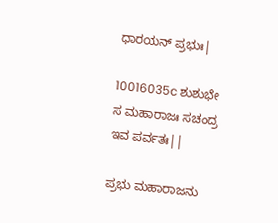ಧಾರಯನ್ ಪ್ರಭುಃ|

10016035c ಶುಶುಭೇ ಸ ಮಹಾರಾಜಃ ಸಚಂದ್ರ ಇವ ಪರ್ವತಃ||

ಪ್ರಭು ಮಹಾರಾಜನು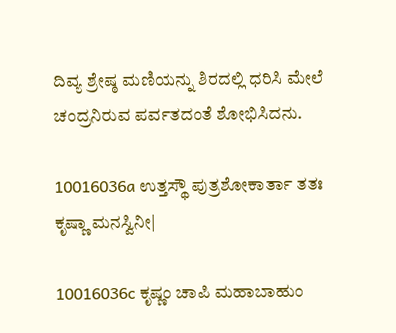ದಿವ್ಯ ಶ್ರೇಷ್ಠ ಮಣಿಯನ್ನು ಶಿರದಲ್ಲಿ ಧರಿಸಿ ಮೇಲೆ ಚಂದ್ರನಿರುವ ಪರ್ವತದಂತೆ ಶೋಭಿಸಿದನು.

10016036a ಉತ್ತಸ್ಥೌ ಪುತ್ರಶೋಕಾರ್ತಾ ತತಃ ಕೃಷ್ಣಾ ಮನಸ್ವಿನೀ|

10016036c ಕೃಷ್ಣಂ ಚಾಪಿ ಮಹಾಬಾಹುಂ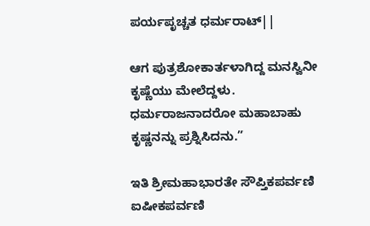ಪರ್ಯಪೃಚ್ಚತ ಧರ್ಮರಾಟ್||

ಆಗ ಪುತ್ರಶೋಕಾರ್ತಳಾಗಿದ್ದ ಮನಸ್ವಿನೀ ಕೃಷ್ಣೆಯು ಮೇಲೆದ್ದಳು. ಧರ್ಮರಾಜನಾದರೋ ಮಹಾಬಾಹು ಕೃಷ್ಣನನ್ನು ಪ್ರಶ್ನಿಸಿದನು.”

ಇತಿ ಶ್ರೀಮಹಾಭಾರತೇ ಸೌಪ್ತಿಕಪರ್ವಣಿ ಐಷೀಕಪರ್ವಣಿ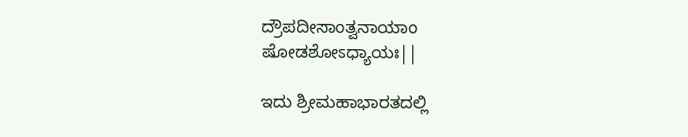ದ್ರೌಪದೀಸಾಂತ್ವನಾಯಾಂ ಷೋಡಶೋಽಧ್ಯಾಯಃ||

ಇದು ಶ್ರೀಮಹಾಭಾರತದಲ್ಲಿ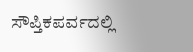ಸೌಪ್ತಿಕಪರ್ವದಲ್ಲಿ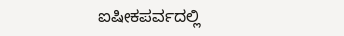ಐಷೀಕಪರ್ವದಲ್ಲಿ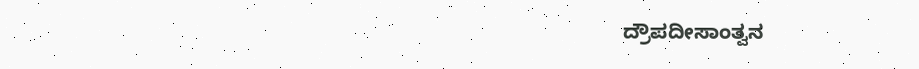ದ್ರೌಪದೀಸಾಂತ್ವನ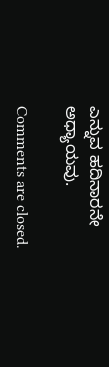ಎನ್ನುವ ಹದಿನಾರನೇ ಅಧ್ಯಾಯವು.

Comments are closed.